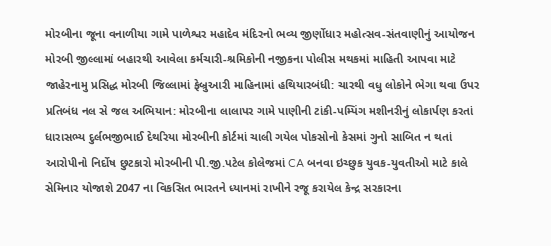મોરબીના જૂના વનાળીયા ગામે પાળેશ્વર મહાદેવ મંદિરનો ભવ્ય જીર્ણોધાર મહોત્સવ-સંતવાણીનું આયોજન મોરબી જીલ્લામાં બહારથી આવેલા કર્મચારી-શ્રમિકોની નજીકના પોલીસ મથકમાં માહિતી આપવા માટે જાહેરનામુ પ્રસિદ્ધ મોરબી જિલ્લામાં ફેબ્રુઆરી માહિનામાં હથિયારબંધી: ચારથી વધુ લોકોને ભેગા થવા ઉપર પ્રતિબંધ નલ સે જલ અભિયાન: મોરબીના લાલાપર ગામે પાણીની ટાંકી-પમ્પિંગ મશીનરીનું લોકાર્પણ કરતાં ધારાસભ્ય દુર્લભજીભાઈ દેથરિયા મોરબીની કોર્ટમાં ચાલી ગયેલ પોકસોનો કેસમાં ગુનો સાબિત ન થતાં આરોપીનો નિર્દોષ છુટકારો મોરબીની પી.જી.પટેલ કોલેજમાં CA બનવા ઇચ્છુક યુવક-યુવતીઓ માટે કાલે સેમિનાર યોજાશે 2047 ના વિકસિત ભારતને ધ્યાનમાં રાખીને રજૂ કરાયેલ કેન્દ્ર સરકારના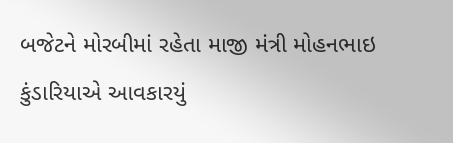બજેટને મોરબીમાં રહેતા માજી મંત્રી મોહનભાઇ કુંડારિયાએ આવકારયું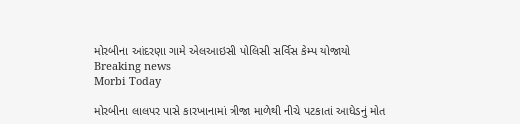મોરબીના આંદરણા ગામે એલઆઇસી પોલિસી સર્વિસ કેમ્પ યોજાયો
Breaking news
Morbi Today

મોરબીના લાલપર પાસે કારખાનામાં ત્રીજા માળેથી નીચે પટકાતાં આધેડનું મોત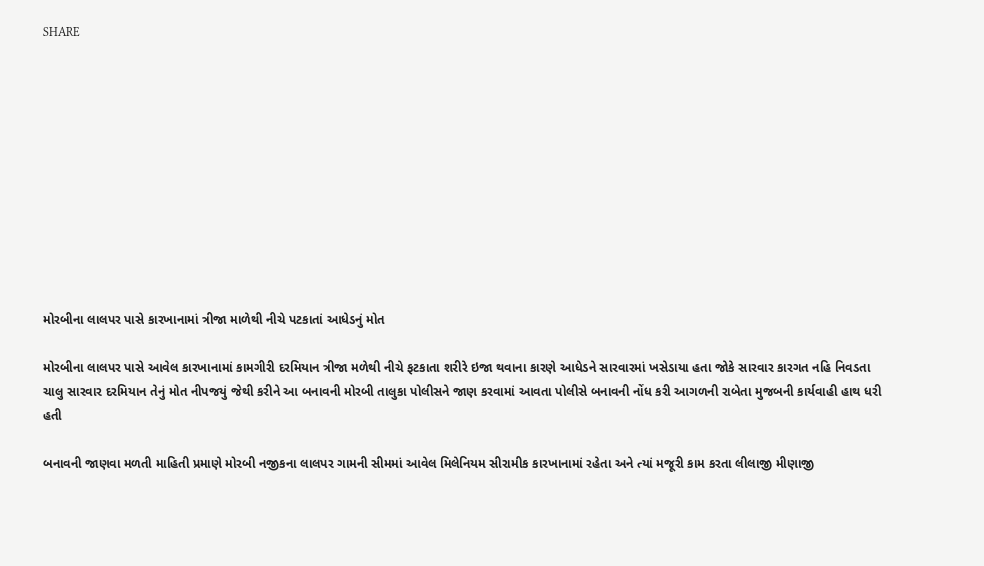SHARE











મોરબીના લાલપર પાસે કારખાનામાં ત્રીજા માળેથી નીચે પટકાતાં આધેડનું મોત

મોરબીના લાલપર પાસે આવેલ કારખાનામાં કામગીરી દરમિયાન ત્રીજા મળેથી નીચે ફટકાતા શરીરે ઇજા થવાના કારણે આધેડને સારવારમાં ખસેડાયા હતા જોકે સારવાર કારગત નહિ નિવડતા ચાલુ સારવાર દરમિયાન તેનું મોત નીપજયું જેથી કરીને આ બનાવની મોરબી તાલુકા પોલીસને જાણ કરવામાં આવતા પોલીસે બનાવની નોંધ કરી આગળની રાબેતા મુજબની કાર્યવાહી હાથ ધરી હતી

બનાવની જાણવા મળતી માહિતી પ્રમાણે મોરબી નજીકના લાલપર ગામની સીમમાં આવેલ મિલેનિયમ સીરામીક કારખાનામાં રહેતા અને ત્યાં મજૂરી કામ કરતા લીલાજી મીણાજી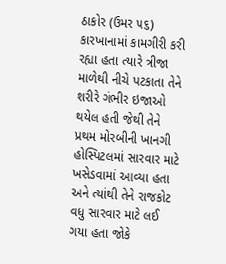ઠાકોર (ઉમર ૫૬) કારખાનામાં કામગીરી કરી રહ્યા હતા ત્યારે ત્રીજા માળેથી નીચે પટકાતા તેને શરીરે ગંભીર ઇજાઓ થયેલ હતી જેથી તેને પ્રથમ મોરબીની ખાનગી હોસ્પિટલમાં સારવાર માટે ખસેડવામાં આવ્યા હતા અને ત્યાંથી તેને રાજકોટ વધુ સારવાર માટે લઈ ગયા હતા જોકે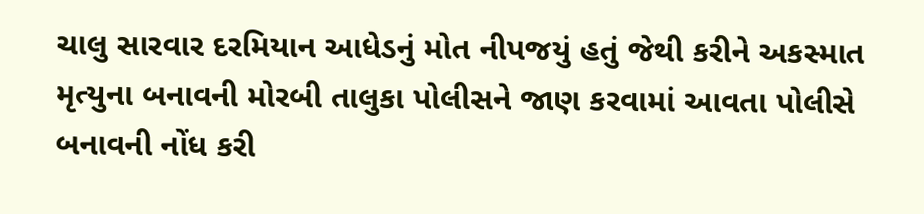ચાલુ સારવાર દરમિયાન આધેડનું મોત નીપજયું હતું જેથી કરીને અકસ્માત મૃત્યુના બનાવની મોરબી તાલુકા પોલીસને જાણ કરવામાં આવતા પોલીસે બનાવની નોંધ કરી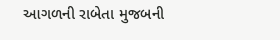આગળની રાબેતા મુજબની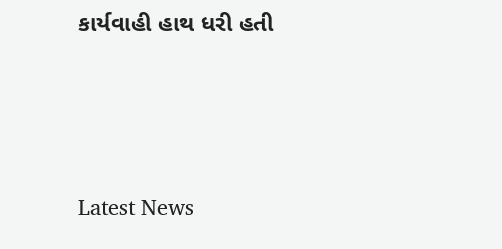કાર્યવાહી હાથ ધરી હતી






Latest News